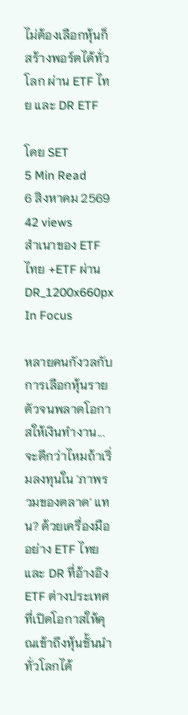ไม่ต้องเลือกหุ้นก็สร้างพอร์ตได้ทั่วโลก ผ่าน ETF ไทย และ DR ETF

โดย SET
5 Min Read
6 สิงหาคม 2569
42 views
สำเนาของ ETF ไทย +ETF ผ่านDR_1200x660px
In Focus

หลายคนกังวลกับการเลือกหุ้นรายตัวจนพลาดโอกาสให้เงินทำงาน... จะดีกว่าไหมถ้าเริ่มลงทุนใน 'ภาพรวมของตลาด' แทน? ด้วยเครื่องมืออย่าง ETF ไทย และ DR ที่อ้างอิง ETF ต่างประเทศ ที่เปิดโอกาสให้คุณเข้าถึงหุ้นชั้นนำทั่วโลกได้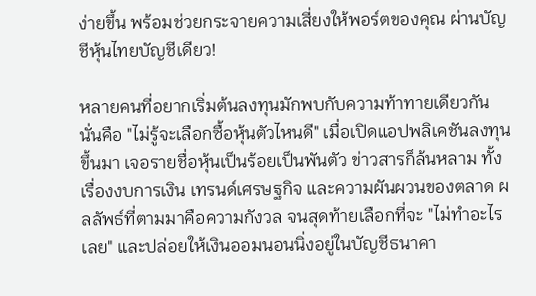ง่ายขึ้น พร้อมช่วยกระจายความเสี่ยงให้พอร์ตของคุณ ผ่านบัญชีหุ้นไทยบัญชีเดียว!

หลายคนที่อยากเริ่มต้นลงทุนมักพบกับความท้าทายเดียวกัน นั่นคือ "ไม่รู้จะเลือกซื้อหุ้นตัวไหนดี" เมื่อเปิดแอปพลิเคชันลงทุนขึ้นมา เจอรายชื่อหุ้นเป็นร้อยเป็นพันตัว ข่าวสารก็ล้นหลาม ทั้งเรื่องงบการเงิน เทรนด์เศรษฐกิจ และความผันผวนของตลาด ผลลัพธ์ที่ตามมาคือความกังวล จนสุดท้ายเลือกที่จะ "ไม่ทำอะไรเลย" และปล่อยให้เงินออมนอนนิ่งอยู่ในบัญชีธนาคา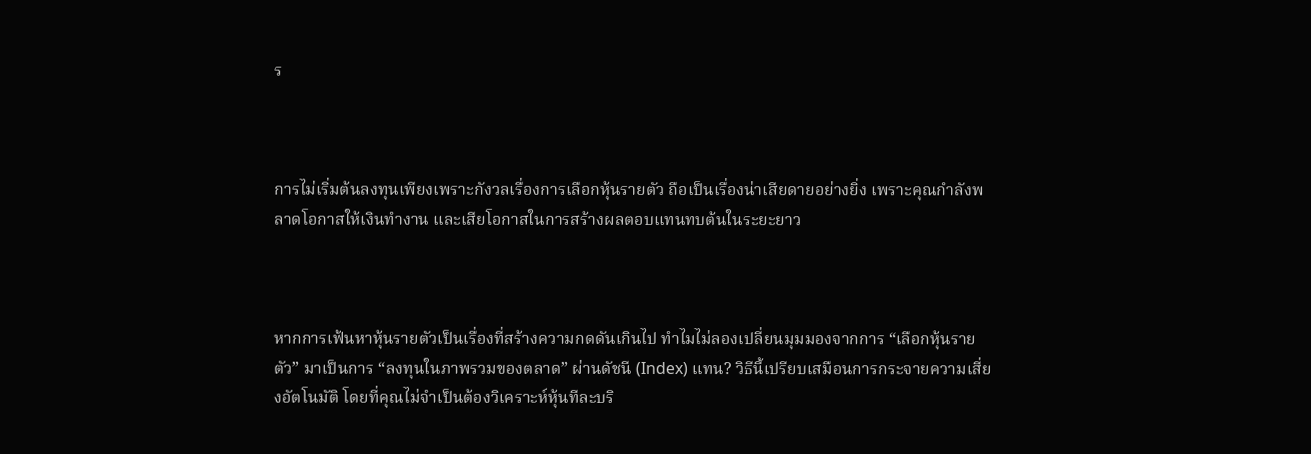ร



การไม่เริ่มต้นลงทุนเพียงเพราะกังวลเรื่องการเลือกหุ้นรายตัว ถือเป็นเรื่องน่าเสียดายอย่างยิ่ง เพราะคุณกำลังพลาดโอกาสให้เงินทำงาน และเสียโอกาสในการสร้างผลตอบแทนทบต้นในระยะยาว



หากการเฟ้นหาหุ้นรายตัวเป็นเรื่องที่สร้างความกดดันเกินไป ทำไมไม่ลองเปลี่ยนมุมมองจากการ “เลือกหุ้นรายตัว” มาเป็นการ “ลงทุนในภาพรวมของตลาด” ผ่านดัชนี (Index) แทน? วิธีนี้เปรียบเสมือนการกระจายความเสี่ยงอัตโนมัติ โดยที่คุณไม่จำเป็นต้องวิเคราะห์หุ้นทีละบริ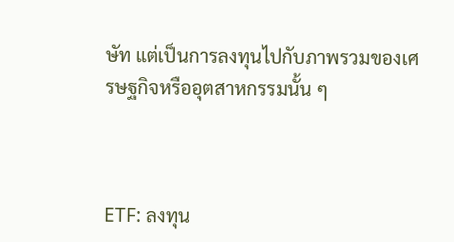ษัท แต่เป็นการลงทุนไปกับภาพรวมของเศรษฐกิจหรืออุตสาหกรรมนั้น ๆ



ETF: ลงทุน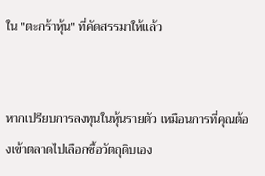ใน "ตะกร้าหุ้น" ที่คัดสรรมาให้แล้ว


หากเปรียบการลงทุนในหุ้นรายตัว เหมือนการที่คุณต้องเข้าตลาดไปเลือกซื้อวัตถุดิบเอง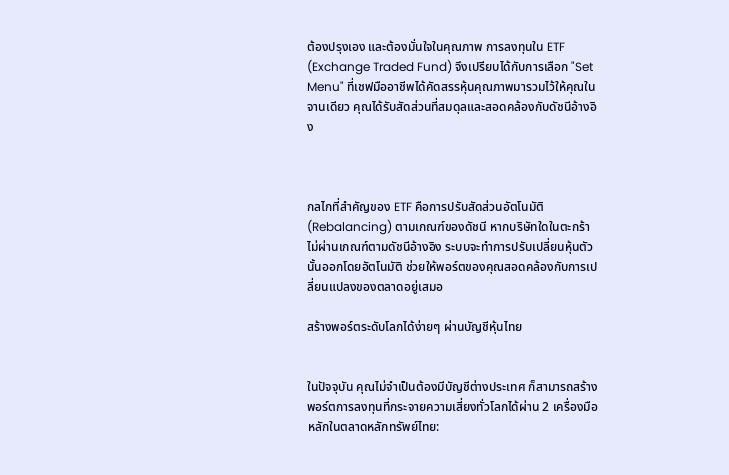ต้องปรุงเอง และต้องมั่นใจในคุณภาพ การลงทุนใน ETF (Exchange Traded Fund) จึงเปรียบได้กับการเลือก "Set Menu" ที่เชฟมืออาชีพได้คัดสรรหุ้นคุณภาพมารวมไว้ให้คุณในจานเดียว คุณได้รับสัดส่วนที่สมดุลและสอดคล้องกับดัชนีอ้างอิง



กลไกที่สำคัญของ ETF คือการปรับสัดส่วนอัตโนมัติ (Rebalancing) ตามเกณฑ์ของดัชนี หากบริษัทใดในตะกร้าไม่ผ่านเกณฑ์ตามดัชนีอ้างอิง ระบบจะทำการปรับเปลี่ยนหุ้นตัวนั้นออกโดยอัตโนมัติ ช่วยให้พอร์ตของคุณสอดคล้องกับการเปลี่ยนแปลงของตลาดอยู่เสมอ

สร้างพอร์ตระดับโลกได้ง่ายๆ ผ่านบัญชีหุ้นไทย


ในปัจจุบัน คุณไม่จำเป็นต้องมีบัญชีต่างประเทศ ก็สามารถสร้างพอร์ตการลงทุนที่กระจายความเสี่ยงทั่วโลกได้ผ่าน 2 เครื่องมือหลักในตลาดหลักทรัพย์ไทย: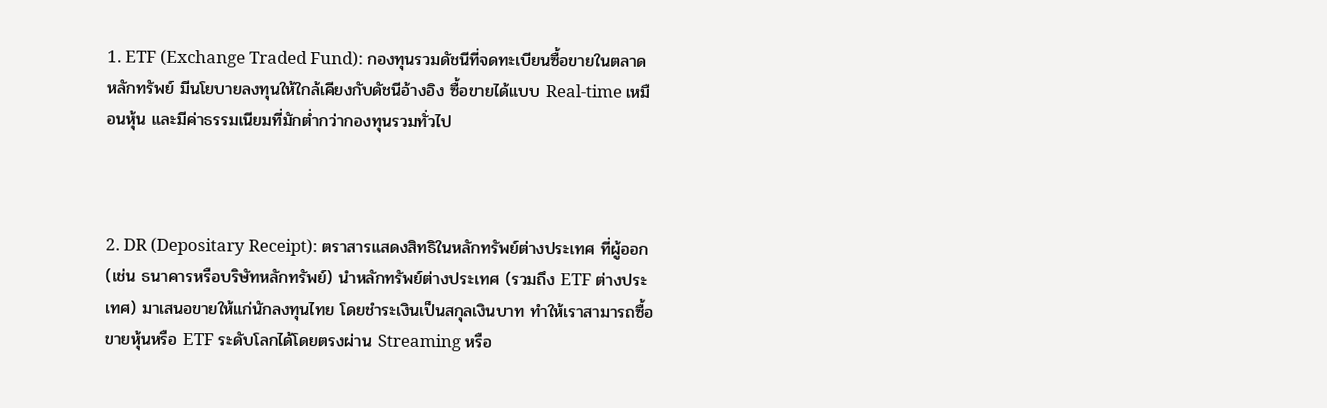1. ETF (Exchange Traded Fund): กองทุนรวมดัชนีที่จดทะเบียนซื้อขายในตลาดหลักทรัพย์ มีนโยบายลงทุนให้ใกล้เคียงกับดัชนีอ้างอิง ซื้อขายได้แบบ Real-time เหมือนหุ้น และมีค่าธรรมเนียมที่มักต่ำกว่ากองทุนรวมทั่วไป



2. DR (Depositary Receipt): ตราสารแสดงสิทธิในหลักทรัพย์ต่างประเทศ ที่ผู้ออก (เช่น ธนาคารหรือบริษัทหลักทรัพย์) นำหลักทรัพย์ต่างประเทศ (รวมถึง ETF ต่างประเทศ) มาเสนอขายให้แก่นักลงทุนไทย โดยชำระเงินเป็นสกุลเงินบาท ทำให้เราสามารถซื้อขายหุ้นหรือ ETF ระดับโลกได้โดยตรงผ่าน Streaming หรือ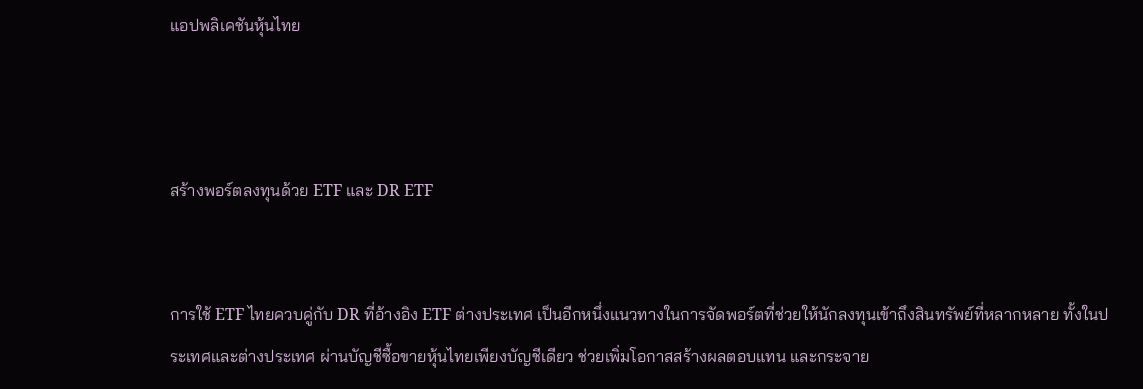แอปพลิเคชันหุ้นไทย



สร้างพอร์ตลงทุนด้วย ETF และ DR ETF


การใช้ ETF ไทยควบคู่กับ DR ที่อ้างอิง ETF ต่างประเทศ เป็นอีกหนึ่งแนวทางในการจัดพอร์ตที่ช่วยให้นักลงทุนเข้าถึงสินทรัพย์ที่หลากหลาย ทั้งในประเทศและต่างประเทศ ผ่านบัญชีซื้อขายหุ้นไทยเพียงบัญชีเดียว ช่วยเพิ่มโอกาสสร้างผลตอบแทน และกระจาย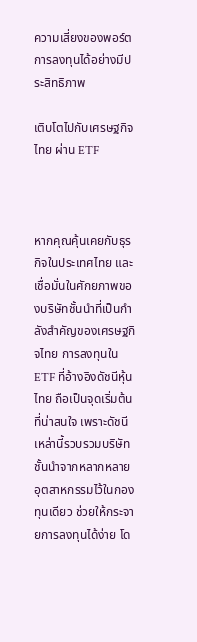ความเสี่ยงของพอร์ตการลงทุนได้อย่างมีประสิทธิภาพ

เติบโตไปกับเศรษฐกิจไทย ผ่าน ETF



หากคุณคุ้นเคยกับธุรกิจในประเทศไทย และเชื่อมั่นในศักยภาพของบริษัทชั้นนำที่เป็นกำลังสำคัญของเศรษฐกิจไทย การลงทุนใน ETF ที่อ้างอิงดัชนีหุ้นไทย ถือเป็นจุดเริ่มต้นที่น่าสนใจ เพราะดัชนีเหล่านี้รวบรวมบริษัทชั้นนำจากหลากหลายอุตสาหกรรมไว้ในกองทุนเดียว ช่วยให้กระจายการลงทุนได้ง่าย โด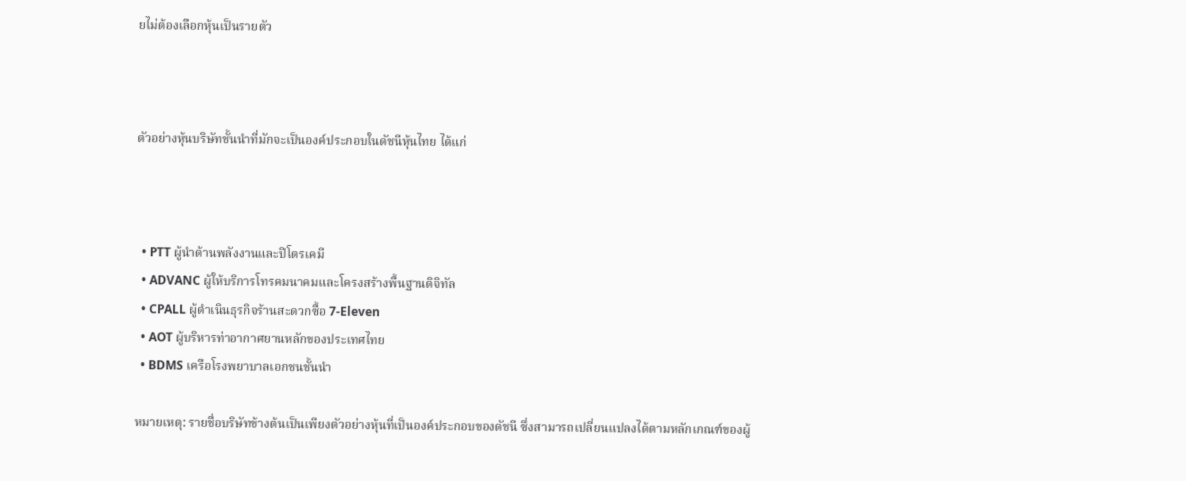ยไม่ต้องเลือกหุ้นเป็นรายตัว



ตัวอย่างหุ้นบริษัทชั้นนำที่มักจะเป็นองค์ประกอบในดัชนีหุ้นไทย ได้แก่



  • PTT ผู้นำด้านพลังงานและปิโตรเคมี
  • ADVANC ผู้ให้บริการโทรคมนาคมและโครงสร้างพื้นฐานดิจิทัล
  • CPALL ผู้ดำเนินธุรกิจร้านสะดวกซื้อ 7-Eleven
  • AOT ผู้บริหารท่าอากาศยานหลักของประเทศไทย
  • BDMS เครือโรงพยาบาลเอกชนชั้นนำ

หมายเหตุ: รายชื่อบริษัทข้างต้นเป็นเพียงตัวอย่างหุ้นที่เป็นองค์ประกอบของดัชนี ซึ่งสามารถเปลี่ยนแปลงได้ตามหลักเกณฑ์ของผู้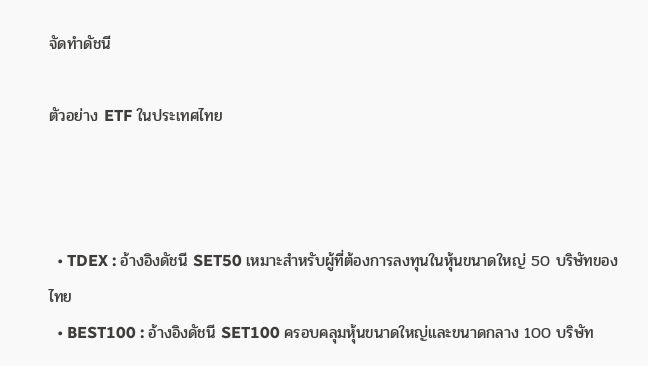จัดทำดัชนี

ตัวอย่าง ETF ในประเทศไทย



  • TDEX : อ้างอิงดัชนี SET50 เหมาะสำหรับผู้ที่ต้องการลงทุนในหุ้นขนาดใหญ่ 50 บริษัทของไทย
  • BEST100 : อ้างอิงดัชนี SET100 ครอบคลุมหุ้นขนาดใหญ่และขนาดกลาง 100 บริษัท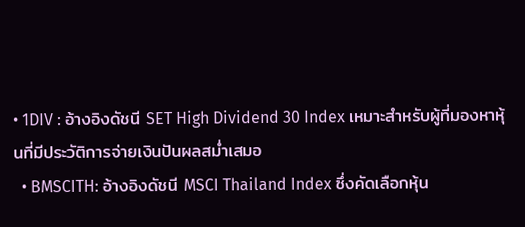• 1DIV : อ้างอิงดัชนี SET High Dividend 30 Index เหมาะสำหรับผู้ที่มองหาหุ้นที่มีประวัติการจ่ายเงินปันผลสม่ำเสมอ
  • BMSCITH: อ้างอิงดัชนี MSCI Thailand Index ซึ่งคัดเลือกหุ้น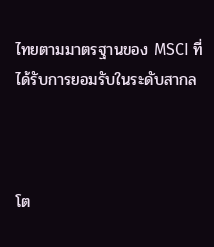ไทยตามมาตรฐานของ MSCI ที่ได้รับการยอมรับในระดับสากล



โต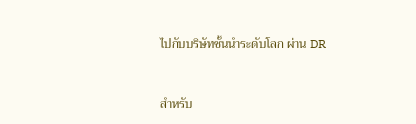ไปกับบริษัทชั้นนำระดับโลก ผ่าน DR



สำหรับ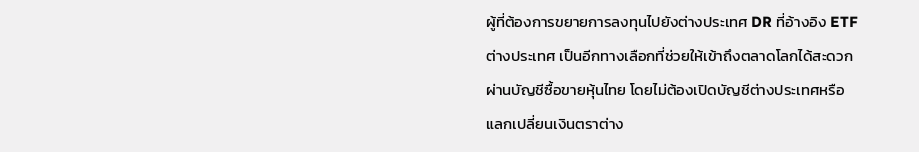ผู้ที่ต้องการขยายการลงทุนไปยังต่างประเทศ DR ที่อ้างอิง ETF ต่างประเทศ เป็นอีกทางเลือกที่ช่วยให้เข้าถึงตลาดโลกได้สะดวก ผ่านบัญชีซื้อขายหุ้นไทย โดยไม่ต้องเปิดบัญชีต่างประเทศหรือแลกเปลี่ยนเงินตราต่าง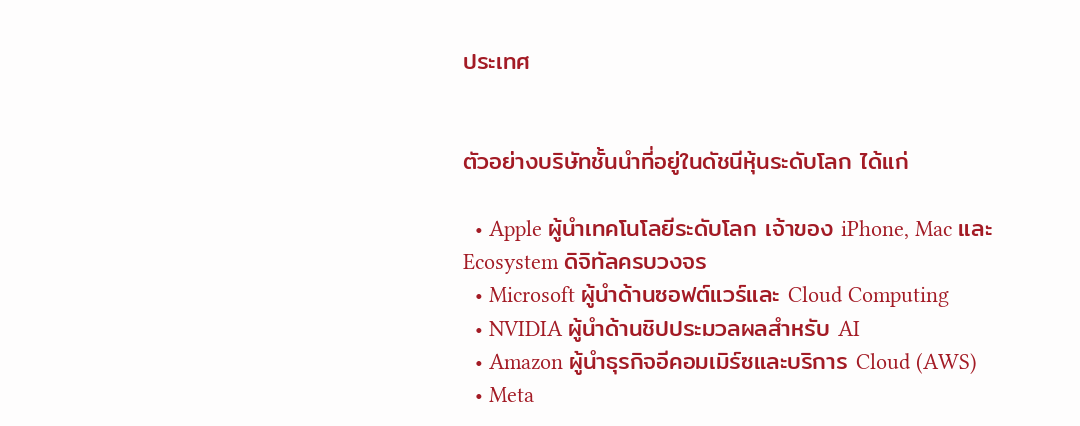ประเทศ


ตัวอย่างบริษัทชั้นนำที่อยู่ในดัชนีหุ้นระดับโลก ได้แก่

  • Apple ผู้นำเทคโนโลยีระดับโลก เจ้าของ iPhone, Mac และ Ecosystem ดิจิทัลครบวงจร
  • Microsoft ผู้นำด้านซอฟต์แวร์และ Cloud Computing
  • NVIDIA ผู้นำด้านชิปประมวลผลสำหรับ AI
  • Amazon ผู้นำธุรกิจอีคอมเมิร์ซและบริการ Cloud (AWS)
  • Meta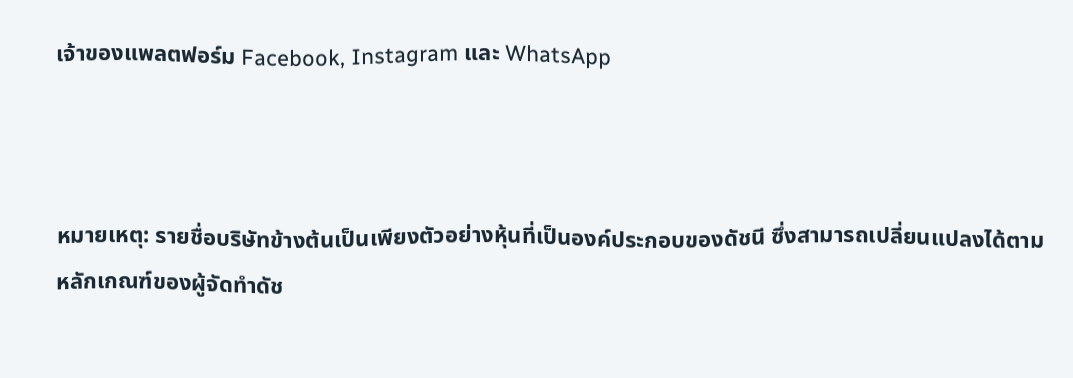เจ้าของแพลตฟอร์ม Facebook, Instagram และ WhatsApp



หมายเหตุ: รายชื่อบริษัทข้างต้นเป็นเพียงตัวอย่างหุ้นที่เป็นองค์ประกอบของดัชนี ซึ่งสามารถเปลี่ยนแปลงได้ตามหลักเกณฑ์ของผู้จัดทำดัช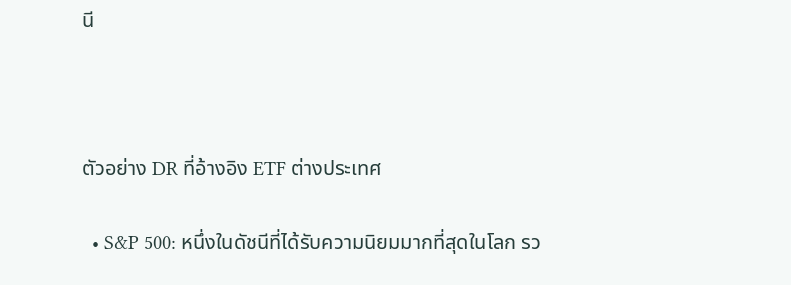นี



ตัวอย่าง DR ที่อ้างอิง ETF ต่างประเทศ

  • S&P 500: หนึ่งในดัชนีที่ได้รับความนิยมมากที่สุดในโลก รว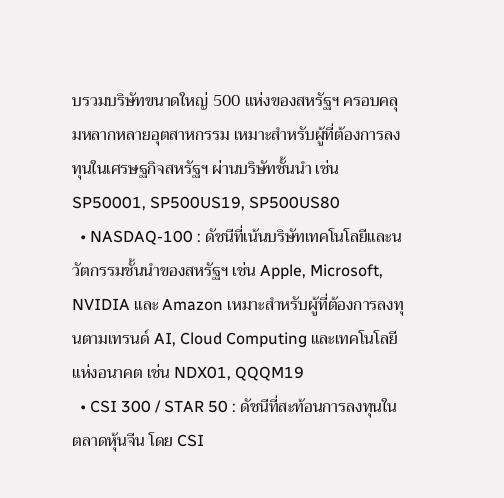บรวมบริษัทขนาดใหญ่ 500 แห่งของสหรัฐฯ ครอบคลุมหลากหลายอุตสาหกรรม เหมาะสำหรับผู้ที่ต้องการลงทุนในเศรษฐกิจสหรัฐฯ ผ่านบริษัทชั้นนำ เช่น SP50001, SP500US19, SP500US80
  • NASDAQ-100 : ดัชนีที่เน้นบริษัทเทคโนโลยีและนวัตกรรมชั้นนำของสหรัฐฯ เช่น Apple, Microsoft, NVIDIA และ Amazon เหมาะสำหรับผู้ที่ต้องการลงทุนตามเทรนด์ AI, Cloud Computing และเทคโนโลยีแห่งอนาคต เช่น NDX01, QQQM19
  • CSI 300 / STAR 50 : ดัชนีที่สะท้อนการลงทุนในตลาดหุ้นจีน โดย CSI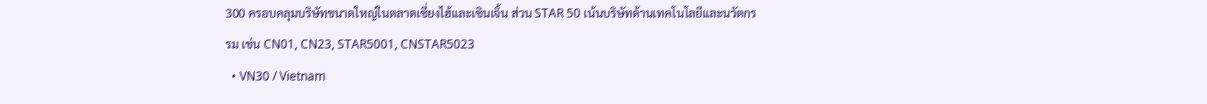300 ครอบคลุมบริษัทขนาดใหญ่ในตลาดเซี่ยงไฮ้และเซินเจิ้น ส่วน STAR 50 เน้นบริษัทด้านเทคโนโลยีและนวัตกรรม เช่น CN01, CN23, STAR5001, CNSTAR5023
  • VN30 / Vietnam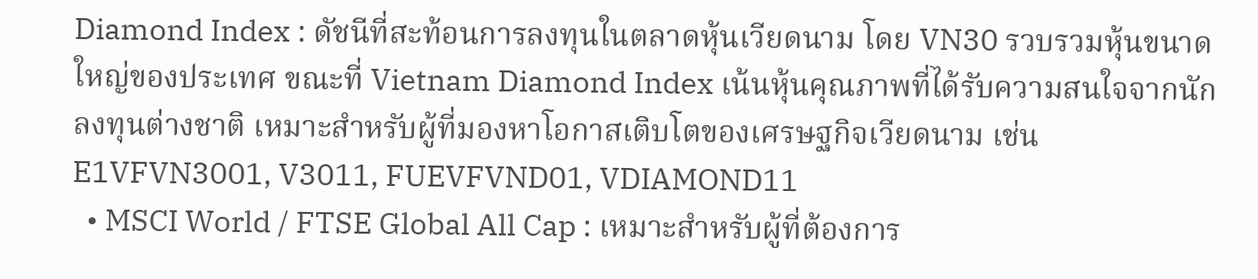Diamond Index : ดัชนีที่สะท้อนการลงทุนในตลาดหุ้นเวียดนาม โดย VN30 รวบรวมหุ้นขนาดใหญ่ของประเทศ ขณะที่ Vietnam Diamond Index เน้นหุ้นคุณภาพที่ได้รับความสนใจจากนักลงทุนต่างชาติ เหมาะสำหรับผู้ที่มองหาโอกาสเติบโตของเศรษฐกิจเวียดนาม เช่น E1VFVN3001, V3011, FUEVFVND01, VDIAMOND11
  • MSCI World / FTSE Global All Cap : เหมาะสำหรับผู้ที่ต้องการ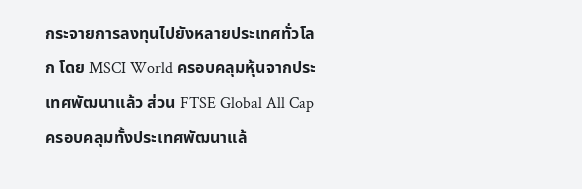กระจายการลงทุนไปยังหลายประเทศทั่วโลก โดย MSCI World ครอบคลุมหุ้นจากประเทศพัฒนาแล้ว ส่วน FTSE Global All Cap ครอบคลุมทั้งประเทศพัฒนาแล้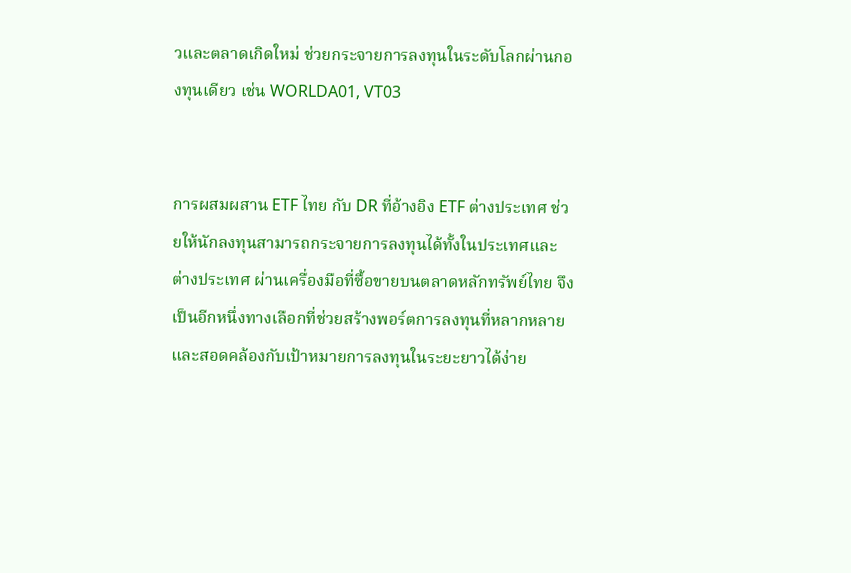วและตลาดเกิดใหม่ ช่วยกระจายการลงทุนในระดับโลกผ่านกองทุนเดียว เช่น WORLDA01, VT03


การผสมผสาน ETF ไทย กับ DR ที่อ้างอิง ETF ต่างประเทศ ช่วยให้นักลงทุนสามารถกระจายการลงทุนได้ทั้งในประเทศและต่างประเทศ ผ่านเครื่องมือที่ซื้อขายบนตลาดหลักทรัพย์ไทย จึงเป็นอีกหนึ่งทางเลือกที่ช่วยสร้างพอร์ตการลงทุนที่หลากหลายและสอดคล้องกับเป้าหมายการลงทุนในระยะยาวได้ง่าย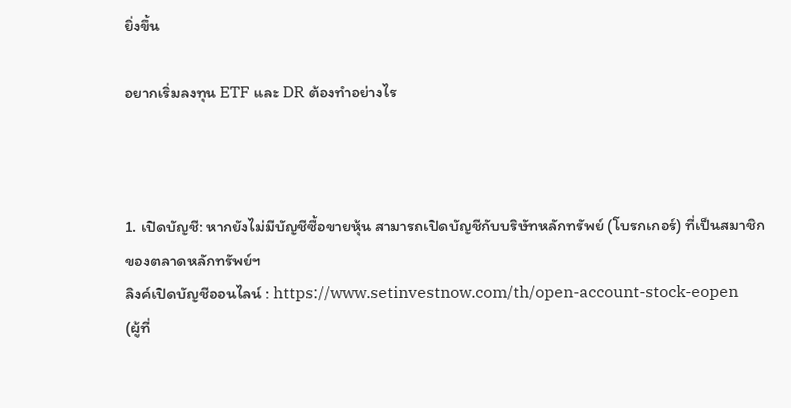ยิ่งขึ้น

อยากเริ่มลงทุน ETF และ DR ต้องทำอย่างไร



1. เปิดบัญชี: หากยังไม่มีบัญชีซื้อขายหุ้น สามารถเปิดบัญชีกับบริษัทหลักทรัพย์ (โบรกเกอร์) ที่เป็นสมาชิกของตลาดหลักทรัพย์ฯ
ลิงค์เปิดบัญชีออนไลน์ : https://www.setinvestnow.com/th/open-account-stock-eopen
(ผู้ที่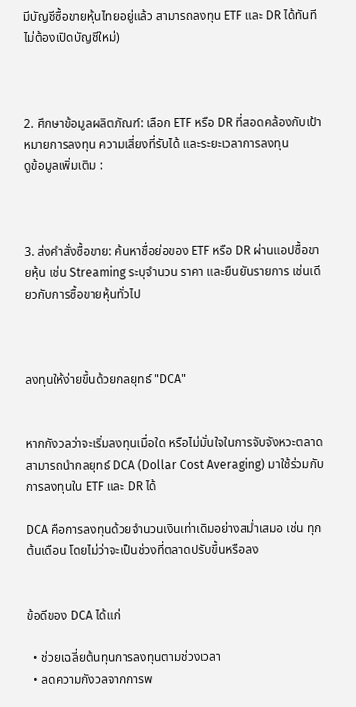มีบัญชีซื้อขายหุ้นไทยอยู่แล้ว สามารถลงทุน ETF และ DR ได้ทันที ไม่ต้องเปิดบัญชีใหม่)



2. ศึกษาข้อมูลผลิตภัณฑ์: เลือก ETF หรือ DR ที่สอดคล้องกับเป้าหมายการลงทุน ความเสี่ยงที่รับได้ และระยะเวลาการลงทุน
ดูข้อมูลเพิ่มเติม :



3. ส่งคำสั่งซื้อขาย: ค้นหาชื่อย่อของ ETF หรือ DR ผ่านแอปซื้อขายหุ้น เช่น Streaming ระบุจำนวน ราคา และยืนยันรายการ เช่นเดียวกับการซื้อขายหุ้นทั่วไป



ลงทุนให้ง่ายขึ้นด้วยกลยุทธ์ "DCA"


หากกังวลว่าจะเริ่มลงทุนเมื่อใด หรือไม่มั่นใจในการจับจังหวะตลาด สามารถนำกลยุทธ์ DCA (Dollar Cost Averaging) มาใช้ร่วมกับการลงทุนใน ETF และ DR ได้

DCA คือการลงทุนด้วยจำนวนเงินเท่าเดิมอย่างสม่ำเสมอ เช่น ทุกต้นเดือน โดยไม่ว่าจะเป็นช่วงที่ตลาดปรับขึ้นหรือลง


ข้อดีของ DCA ได้แก่

  • ช่วยเฉลี่ยต้นทุนการลงทุนตามช่วงเวลา
  • ลดความกังวลจากการพ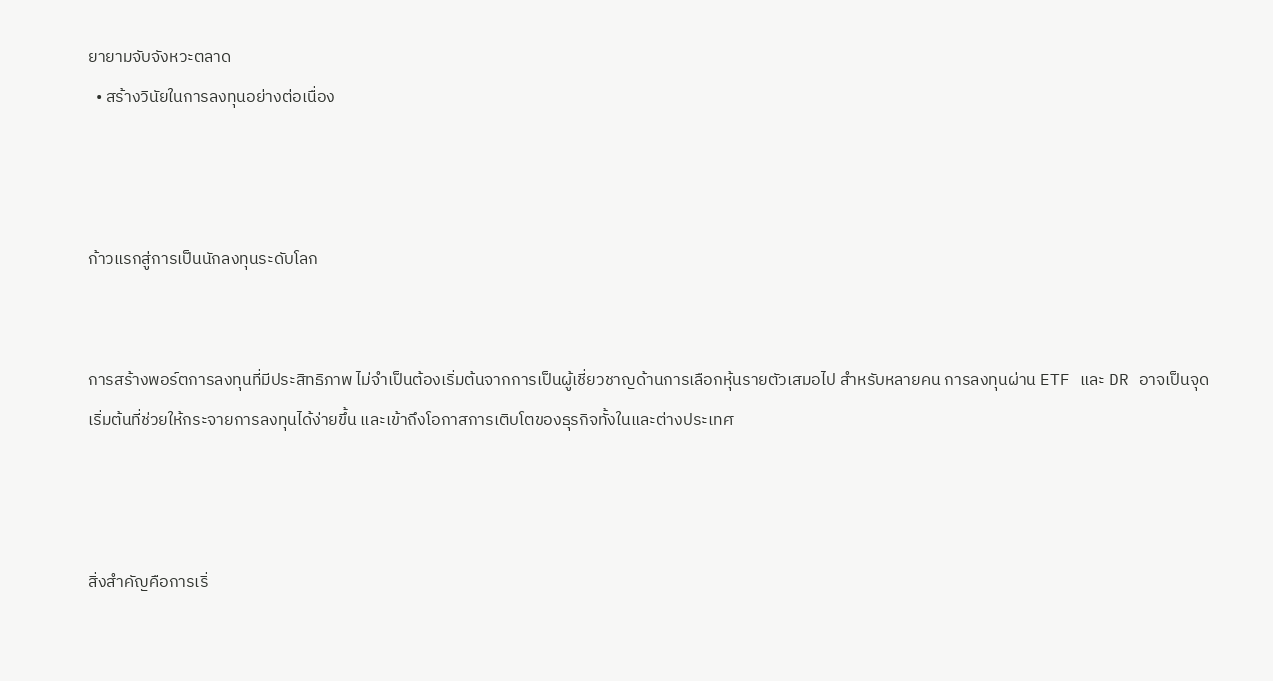ยายามจับจังหวะตลาด
  • สร้างวินัยในการลงทุนอย่างต่อเนื่อง



ก้าวแรกสู่การเป็นนักลงทุนระดับโลก


การสร้างพอร์ตการลงทุนที่มีประสิทธิภาพ ไม่จำเป็นต้องเริ่มต้นจากการเป็นผู้เชี่ยวชาญด้านการเลือกหุ้นรายตัวเสมอไป สำหรับหลายคน การลงทุนผ่าน ETF และ DR อาจเป็นจุดเริ่มต้นที่ช่วยให้กระจายการลงทุนได้ง่ายขึ้น และเข้าถึงโอกาสการเติบโตของธุรกิจทั้งในและต่างประเทศ



สิ่งสำคัญคือการเริ่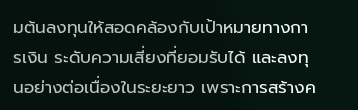มต้นลงทุนให้สอดคล้องกับเป้าหมายทางการเงิน ระดับความเสี่ยงที่ยอมรับได้ และลงทุนอย่างต่อเนื่องในระยะยาว เพราะการสร้างค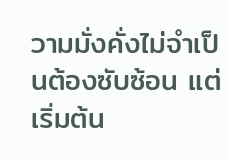วามมั่งคั่งไม่จำเป็นต้องซับซ้อน แต่เริ่มต้น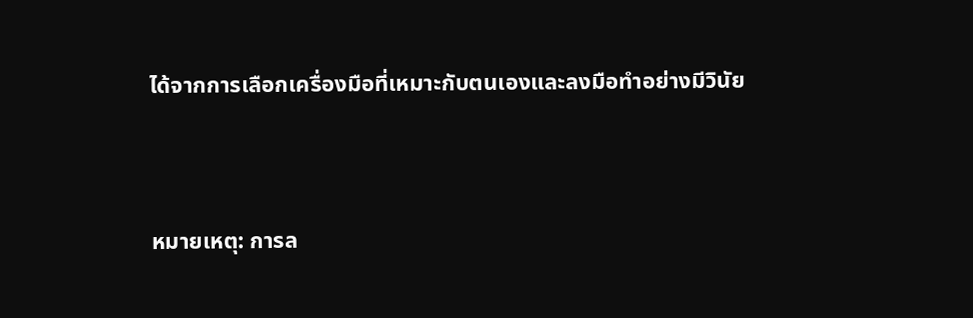ได้จากการเลือกเครื่องมือที่เหมาะกับตนเองและลงมือทำอย่างมีวินัย



หมายเหตุ: การล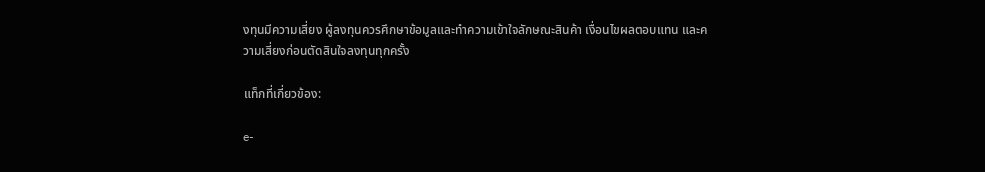งทุนมีความเสี่ยง ผู้ลงทุนควรศึกษาข้อมูลและทำความเข้าใจลักษณะสินค้า เงื่อนไขผลตอบแทน และความเสี่ยงก่อนตัดสินใจลงทุนทุกครั้ง

แท็กที่เกี่ยวข้อง:

e-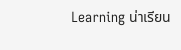Learning น่าเรียน